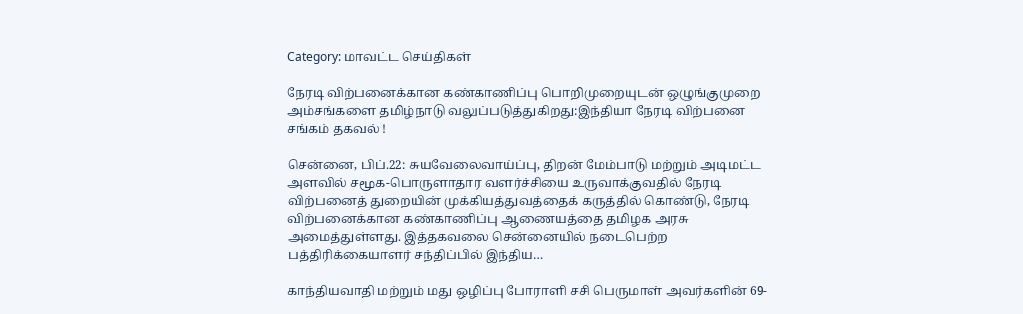Category: மாவட்ட செய்திகள்

நேரடி விற்பனைக்கான கண்காணிப்பு பொறிமுறையுடன் ஒழுங்குமுறை அம்சங்களை தமிழ்நாடு வலுப்படுத்துகிறது:இந்தியா நேரடி விற்பனை சங்கம் தகவல் !

சென்னை, பிப்.22: சுயவேலைவாய்ப்பு, திறன் மேம்பாடு மற்றும் அடிமட்ட அளவில் சமூக-பொருளாதார வளர்ச்சியை உருவாக்குவதில் நேரடி விற்பனைத் துறையின் முக்கியத்துவத்தைக் கருத்தில் கொண்டு, நேரடி விற்பனைக்கான கண்காணிப்பு ஆணையத்தை தமிழக அரசு அமைத்துள்ளது. இத்தகவலை சென்னையில் நடைபெற்ற பத்திரிக்கையாளர் சந்திப்பில் இந்திய…

காந்தியவாதி மற்றும் மது ஒழிப்பு போராளி சசி பெருமாள் அவர்களின் 69-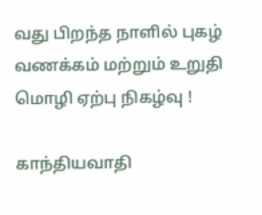வது பிறந்த நாளில் புகழ் வணக்கம் மற்றும் உறுதி மொழி ஏற்பு நிகழ்வு !

காந்தியவாதி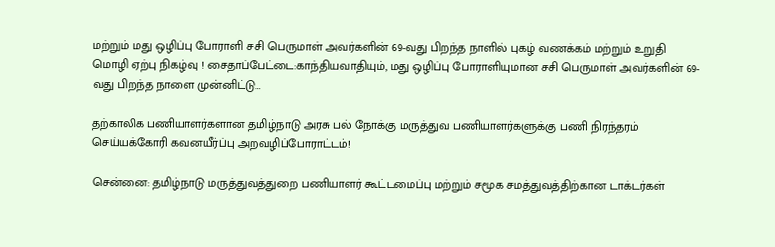மற்றும் மது ஒழிப்பு போராளி சசி பெருமாள் அவர்களின் 69-வது பிறந்த நாளில் புகழ் வணக்கம் மற்றும் உறுதி மொழி ஏற்பு நிகழ்வு ! சைதாப்பேட்டை:காந்தியவாதியும், மது ஒழிப்பு போராளியுமான சசி பெருமாள் அவர்களின் 69-வது பிறந்த நாளை முன்னிட்டு…

தற்காலிக பணியாளர்களான தமிழ்நாடு அரசு பல் நோக்கு மருத்துவ பணியாளர்களுக்கு பணி நிரந்தரம் செய்யக்கோரி கவனயீர்ப்பு அறவழிப்போராட்டம்!

சென்னை: தமிழ்நாடு மருத்துவத்துறை பணியாளர் கூட்டமைப்பு மற்றும் சமூக சமத்துவத்திற்கான டாக்டர்கள்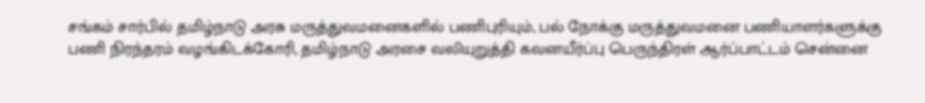சங்கம் சார்பில் தமிழ்நாடு அரசு மருத்துவமனைகளில் பணிபுரியும், பல் நோக்கு மருத்துவமனை பணியாளர்களுக்கு பணி நிரந்தரம் வழங்கிடக்கோரி, தமிழ்நாடு அரசை வலியுறுத்தி கவனயீர்ப்பு பெருந்திரள் ஆர்ப்பாட்டம் சென்னை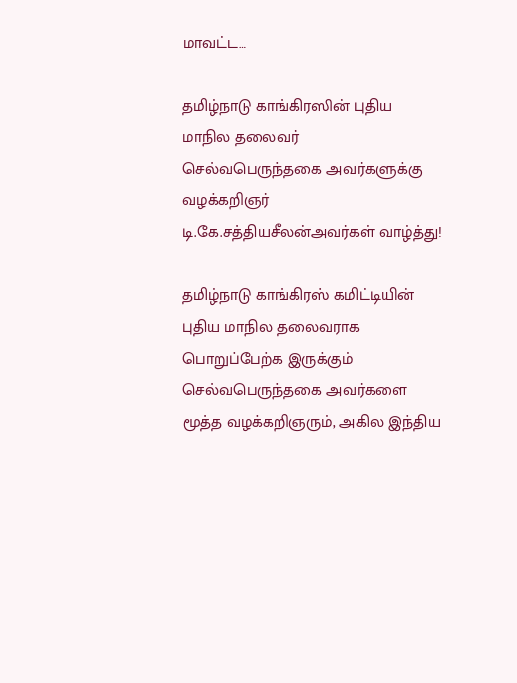மாவட்ட…

தமிழ்நாடு காங்கிரஸின் புதிய மாநில தலைவர் செல்வபெருந்தகை அவர்களுக்கு வழக்கறிஞர் டி.கே.சத்தியசீலன்அவர்கள் வாழ்த்து!

தமிழ்நாடு காங்கிரஸ் கமிட்டியின் புதிய மாநில தலைவராக பொறுப்பேற்க இருக்கும் செல்வபெருந்தகை அவர்களை மூத்த வழக்கறிஞரும், அகில இந்திய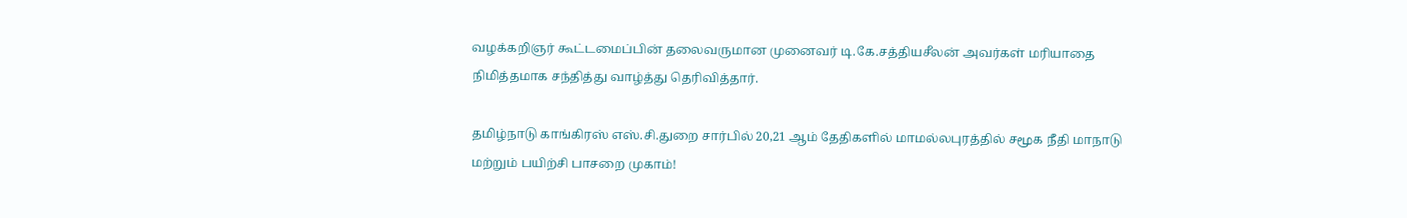வழக்கறிஞர் கூட்டமைப்பின் தலைவருமான முனைவர் டி.கே.சத்தியசீலன் அவர்கள் மரியாதை நிமித்தமாக சந்தித்து வாழ்த்து தெரிவித்தார்.

தமிழ்நாடு காங்கிரஸ் எஸ்.சி.துறை சார்பில் 20,21 ஆம் தேதிகளில் மாமல்லபுரத்தில் சமூக நீதி மாநாடு மற்றும் பயிற்சி பாசறை முகாம்!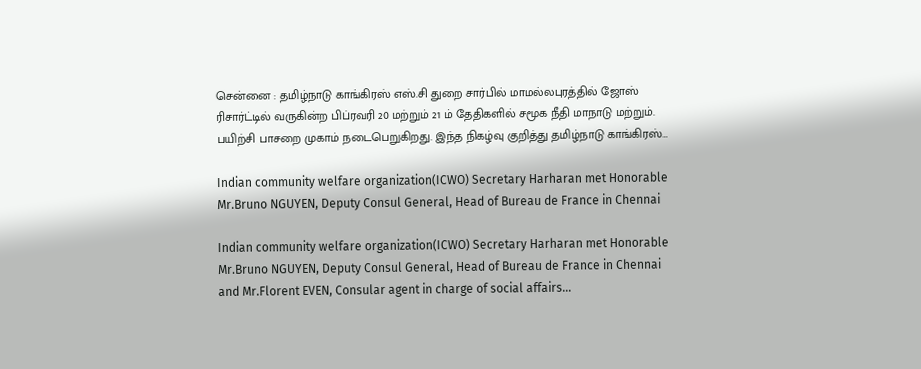சென்னை : தமிழ்நாடு காங்கிரஸ் எஸ்.சி துறை சார்பில் மாமல்லபுரத்தில் ஜோஸ் ரிசார்ட்டில் வருகின்ற பிப்ரவரி 20 மற்றும் 21 ம் தேதிகளில் சமூக நீதி மாநாடு மற்றும். பயிற்சி பாசறை முகாம் நடைபெறுகிறது. இந்த நிகழ்வு குறித்து தமிழ்நாடு காங்கிரஸ்…

Indian community welfare organization(ICWO) Secretary Harharan met Honorable Mr.Bruno NGUYEN, Deputy Consul General, Head of Bureau de France in Chennai

Indian community welfare organization(ICWO) Secretary Harharan met Honorable Mr.Bruno NGUYEN, Deputy Consul General, Head of Bureau de France in Chennai and Mr.Florent EVEN, Consular agent in charge of social affairs…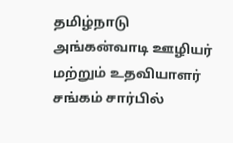தமிழ்நாடு அங்கன்வாடி ஊழியர் மற்றும் உதவியாளர் சங்கம் சார்பில்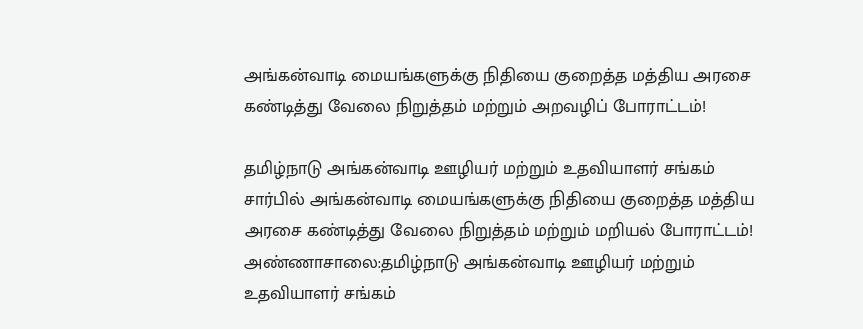அங்கன்வாடி மையங்களுக்கு நிதியை குறைத்த மத்திய அரசை கண்டித்து வேலை நிறுத்தம் மற்றும் அறவழிப் போராட்டம்!

தமிழ்நாடு அங்கன்வாடி ஊழியர் மற்றும் உதவியாளர் சங்கம் சார்பில் அங்கன்வாடி மையங்களுக்கு நிதியை குறைத்த மத்திய அரசை கண்டித்து வேலை நிறுத்தம் மற்றும் மறியல் போராட்டம்! அண்ணாசாலை:தமிழ்நாடு அங்கன்வாடி ஊழியர் மற்றும் உதவியாளர் சங்கம்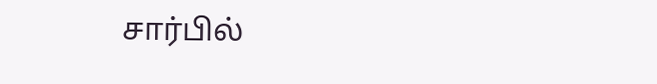சார்பில்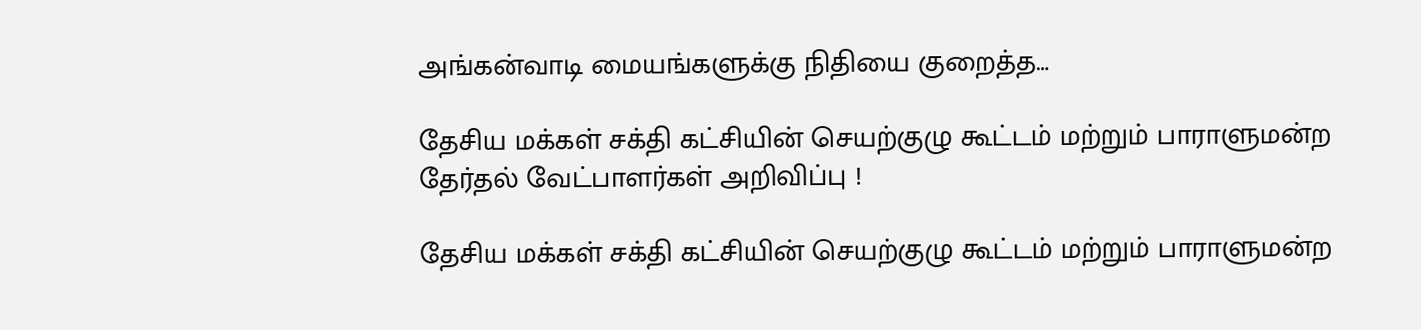அங்கன்வாடி மையங்களுக்கு நிதியை குறைத்த…

தேசிய மக்கள் சக்தி கட்சியின் செயற்குழு கூட்டம் மற்றும் பாராளுமன்ற தேர்தல் வேட்பாளர்கள் அறிவிப்பு !

தேசிய மக்கள் சக்தி கட்சியின் செயற்குழு கூட்டம் மற்றும் பாராளுமன்ற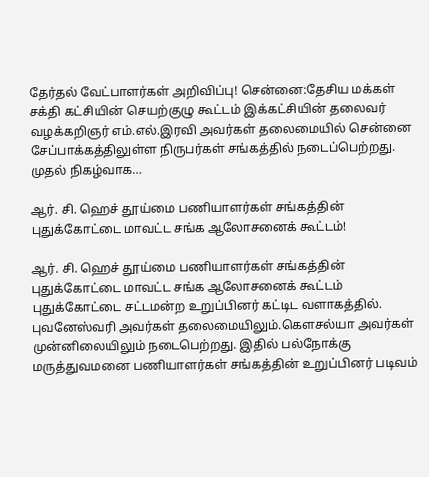தேர்தல் வேட்பாளர்கள் அறிவிப்பு! சென்னை:தேசிய மக்கள் சக்தி கட்சியின் செயற்குழு கூட்டம் இக்கட்சியின் தலைவர் வழக்கறிஞர் எம்.எல்.இரவி அவர்கள் தலைமையில் சென்னை சேப்பாக்கத்திலுள்ள நிருபர்கள் சங்கத்தில் நடைப்பெற்றது. முதல் நிகழ்வாக…

ஆர். சி. ஹெச் தூய்மை பணியாளர்கள் சங்கத்தின் புதுக்கோட்டை மாவட்ட சங்க ஆலோசனைக் கூட்டம்!

ஆர். சி. ஹெச் தூய்மை பணியாளர்கள் சங்கத்தின் புதுக்கோட்டை மாவட்ட சங்க ஆலோசனைக் கூட்டம் புதுக்கோட்டை சட்டமன்ற உறுப்பினர் கட்டிட வளாகத்தில். புவனேஸ்வரி அவர்கள் தலைமையிலும்.கௌசல்யா அவர்கள் முன்னிலையிலும் நடைபெற்றது. இதில் பல்நோக்கு மருத்துவமனை பணியாளர்கள் சங்கத்தின் உறுப்பினர் படிவம்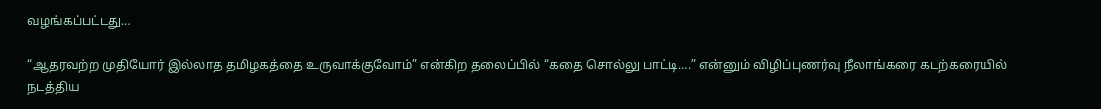வழங்கப்பட்டது…

“ஆதரவற்ற முதியோர் இல்லாத தமிழகத்தை உருவாக்குவோம்” என்கிற தலைப்பில் “கதை சொல்லு பாட்டி….” என்னும் விழிப்புணர்வு நீலாங்கரை கடற்கரையில் நடத்திய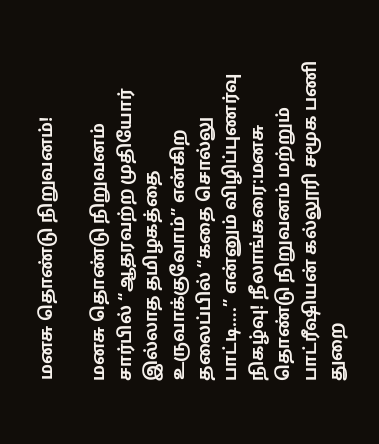மனசு தொண்டு நிறுவனம்!

மனசு தொண்டு நிறுவனம் சார்பில் “ஆதரவற்ற முதியோர் இல்லாத தமிழகத்தை உருவாக்குவோம்” என்கிற தலைப்பில் “கதை சொல்லு பாட்டி….” என்னும் விழிப்புணர்வு நிகழ்வு! நீலாங்கரை:மனசு தொண்டு நிறுவனம் மற்றும் பாட்ரீஷியன் கல்லூரி சமூக பணி துறை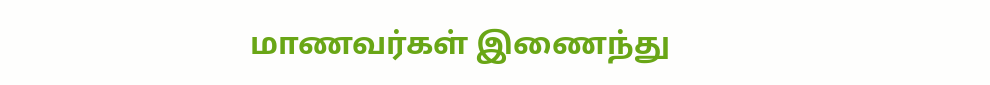மாணவர்கள் இணைந்து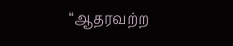“ஆதரவற்ற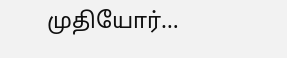முதியோர்…